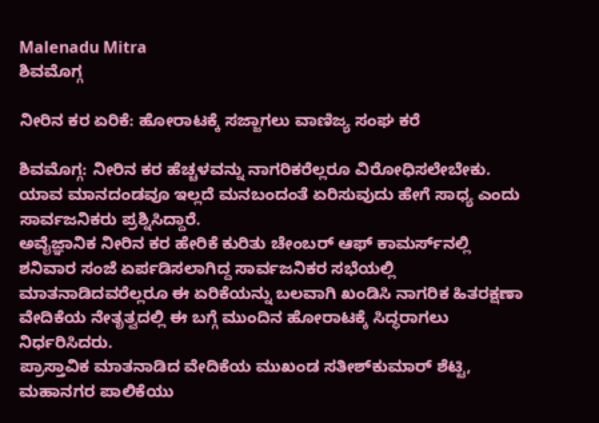Malenadu Mitra
ಶಿವಮೊಗ್ಗ

ನೀರಿನ ಕರ ಏರಿಕೆ: ಹೋರಾಟಕ್ಕೆ ಸಜ್ಜಾಗಲು ವಾಣಿಜ್ಯ ಸಂಘ ಕರೆ

ಶಿವಮೊಗ್ಗ: ನೀರಿನ ಕರ ಹೆಚ್ಚಳವನ್ನು ನಾಗರಿಕರೆಲ್ಲರೂ ವಿರೋಧಿಸಲೇಬೇಕು. ಯಾವ ಮಾನದಂಡವೂ ಇಲ್ಲದೆ ಮನಬಂದಂತೆ ಏರಿಸುವುದು ಹೇಗೆ ಸಾಧ್ಯ ಎಂದು ಸಾರ್ವಜನಿಕರು ಪ್ರಶ್ನಿಸಿದ್ದಾರೆ.
ಅವೈಜ್ಞಾನಿಕ ನೀರಿನ ಕರ ಹೇರಿಕೆ ಕುರಿತು ಚೇಂಬರ್ ಆಫ್ ಕಾಮರ್ಸ್‌ನಲ್ಲಿ ಶನಿವಾರ ಸಂಜೆ ಏರ್ಪಡಿಸಲಾಗಿದ್ದ ಸಾರ್ವಜನಿಕರ ಸಭೆಯಲ್ಲಿ ಮಾತನಾಡಿದವರೆಲ್ಲರೂ ಈ ಏರಿಕೆಯನ್ನು ಬಲವಾಗಿ ಖಂಡಿಸಿ ನಾಗರಿಕ ಹಿತರಕ್ಷಣಾ ವೇದಿಕೆಯ ನೇತೃತ್ವದಲ್ಲಿ ಈ ಬಗ್ಗೆ ಮುಂದಿನ ಹೋರಾಟಕ್ಕೆ ಸಿದ್ಧರಾಗಲು ನಿರ್ಧರಿಸಿದರು.
ಪ್ರಾಸ್ತಾವಿಕ ಮಾತನಾಡಿದ ವೇದಿಕೆಯ ಮುಖಂಡ ಸತೀಶ್‌ಕುಮಾರ್ ಶೆಟ್ಟಿ, ಮಹಾನಗರ ಪಾಲಿಕೆಯು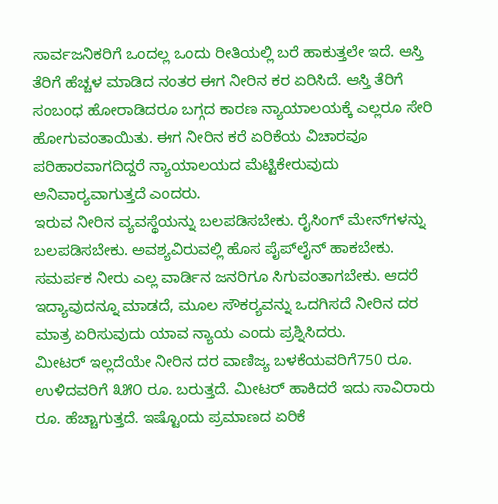ಸಾರ್ವಜನಿಕರಿಗೆ ಒಂದಲ್ಲ ಒಂದು ರೀತಿಯಲ್ಲಿ ಬರೆ ಹಾಕುತ್ತಲೇ ಇದೆ. ಆಸ್ತಿ ತೆರಿಗೆ ಹೆಚ್ಚಳ ಮಾಡಿದ ನಂತರ ಈಗ ನೀರಿನ ಕರ ಏರಿಸಿದೆ. ಆಸ್ತಿ ತೆರಿಗೆ ಸಂಬಂಧ ಹೋರಾಡಿದರೂ ಬಗ್ಗದ ಕಾರಣ ನ್ಯಾಯಾಲಯಕ್ಕೆ ಎಲ್ಲರೂ ಸೇರಿ ಹೋಗುವಂತಾಯಿತು. ಈಗ ನೀರಿನ ಕರೆ ಏರಿಕೆಯ ವಿಚಾರವೂ ಪರಿಹಾರವಾಗದಿದ್ದರೆ ನ್ಯಾಯಾಲಯದ ಮೆಟ್ಟಿಕೇರುವುದು ಅನಿವಾರ್‍ಯವಾಗುತ್ತದೆ ಎಂದರು.
ಇರುವ ನೀರಿನ ವ್ಯವಸ್ಥೆಯನ್ನು ಬಲಪಡಿಸಬೇಕು. ರೈಸಿಂಗ್ ಮೇನ್‌ಗಳನ್ನು ಬಲಪಡಿಸಬೇಕು. ಅವಶ್ಯವಿರುವಲ್ಲಿ ಹೊಸ ಪೈಪ್‌ಲೈನ್ ಹಾಕಬೇಕು. ಸಮರ್ಪಕ ನೀರು ಎಲ್ಲ ವಾರ್ಡಿನ ಜನರಿಗೂ ಸಿಗುವಂತಾಗಬೇಕು. ಆದರೆ ಇದ್ಯಾವುದನ್ನೂ ಮಾಡದೆ, ಮೂಲ ಸೌಕರ್‍ಯವನ್ನು ಒದಗಿಸದೆ ನೀರಿನ ದರ ಮಾತ್ರ ಏರಿಸುವುದು ಯಾವ ನ್ಯಾಯ ಎಂದು ಪ್ರಶ್ನಿಸಿದರು.
ಮೀಟರ್ ಇಲ್ಲದೆಯೇ ನೀರಿನ ದರ ವಾಣಿಜ್ಯ ಬಳಕೆಯವರಿಗೆ750 ರೂ. ಉಳಿದವರಿಗೆ ೩೫೦ ರೂ. ಬರುತ್ತದೆ. ಮೀಟರ್ ಹಾಕಿದರೆ ಇದು ಸಾವಿರಾರು ರೂ. ಹೆಚ್ಚಾಗುತ್ತದೆ. ಇಷ್ಟೊಂದು ಪ್ರಮಾಣದ ಏರಿಕೆ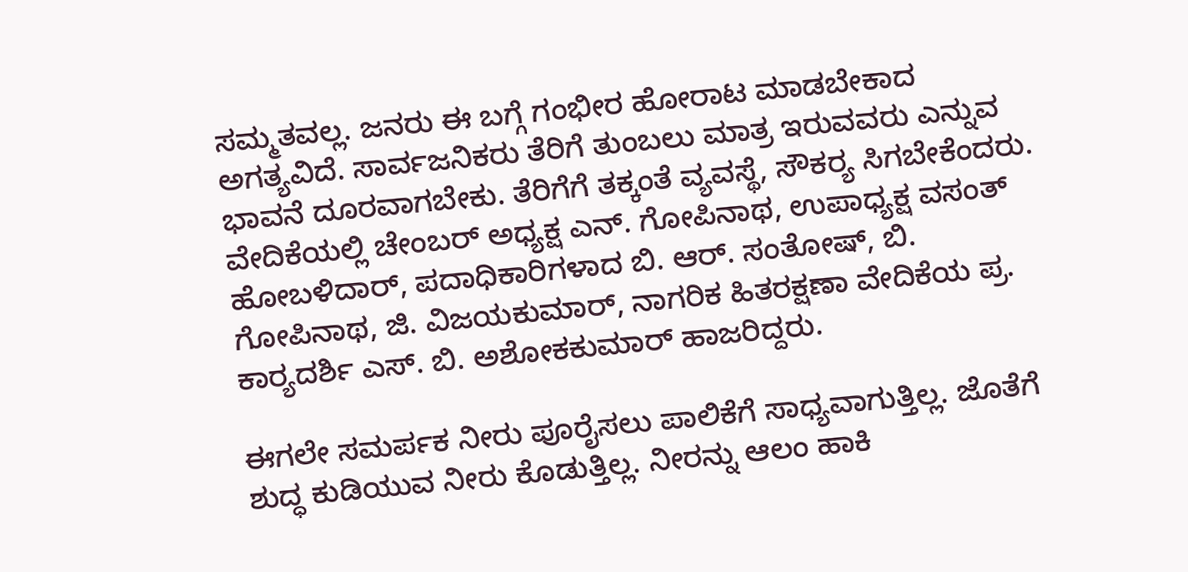ಸಮ್ಮತವಲ್ಲ. ಜನರು ಈ ಬಗ್ಗೆ ಗಂಭೀರ ಹೋರಾಟ ಮಾಡಬೇಕಾದ ಅಗತ್ಯವಿದೆ. ಸಾರ್ವಜನಿಕರು ತೆರಿಗೆ ತುಂಬಲು ಮಾತ್ರ ಇರುವವರು ಎನ್ನುವ ಭಾವನೆ ದೂರವಾಗಬೇಕು. ತೆರಿಗೆಗೆ ತಕ್ಕಂತೆ ವ್ಯವಸ್ಥೆ, ಸೌಕರ್‍ಯ ಸಿಗಬೇಕೆಂದರು.
ವೇದಿಕೆಯಲ್ಲಿ ಚೇಂಬರ್ ಅಧ್ಯಕ್ಷ ಎನ್. ಗೋಪಿನಾಥ, ಉಪಾಧ್ಯಕ್ಷ ವಸಂತ್ ಹೋಬಳಿದಾರ್, ಪದಾಧಿಕಾರಿಗಳಾದ ಬಿ. ಆರ್. ಸಂತೋಷ್, ಬಿ. ಗೋಪಿನಾಥ, ಜಿ. ವಿಜಯಕುಮಾರ್, ನಾಗರಿಕ ಹಿತರಕ್ಷಣಾ ವೇದಿಕೆಯ ಪ್ರ. ಕಾರ್‍ಯದರ್ಶಿ ಎಸ್. ಬಿ. ಅಶೋಕಕುಮಾರ್ ಹಾಜರಿದ್ದರು.

ಈಗಲೇ ಸಮರ್ಪಕ ನೀರು ಪೂರೈಸಲು ಪಾಲಿಕೆಗೆ ಸಾಧ್ಯವಾಗುತ್ತಿಲ್ಲ. ಜೊತೆಗೆ ಶುದ್ಧ ಕುಡಿಯುವ ನೀರು ಕೊಡುತ್ತಿಲ್ಲ. ನೀರನ್ನು ಆಲಂ ಹಾಕಿ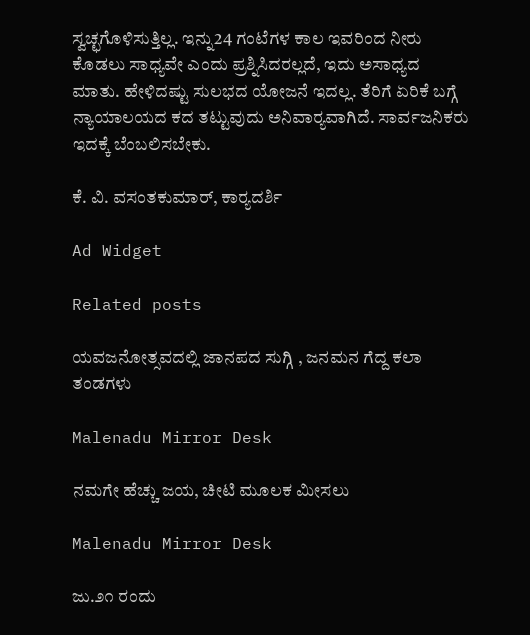ಸ್ವಚ್ಛಗೊಳಿಸುತ್ತಿಲ್ಲ. ಇನ್ನು24 ಗಂಟೆಗಳ ಕಾಲ ಇವರಿಂದ ನೀರು ಕೊಡಲು ಸಾಧ್ಯವೇ ಎಂದು ಪ್ರಶ್ನಿಸಿದರಲ್ಲದೆ, ಇದು ಅಸಾಧ್ಯದ ಮಾತು. ಹೇಳಿದಷ್ಟು ಸುಲಭದ ಯೋಜನೆ ಇದಲ್ಲ. ತೆರಿಗೆ ಏರಿಕೆ ಬಗ್ಗೆ ನ್ಯಾಯಾಲಯದ ಕದ ತಟ್ಟುವುದು ಅನಿವಾರ್‍ಯವಾಗಿದೆ. ಸಾರ್ವಜನಿಕರು ಇದಕ್ಕೆ ಬೆಂಬಲಿಸಬೇಕು.

ಕೆ. ವಿ. ವಸಂತಕುಮಾರ್, ಕಾರ್‍ಯದರ್ಶಿ

Ad Widget

Related posts

ಯವಜನೋತ್ಸವದಲ್ಲಿ ಜಾನಪದ ಸುಗ್ಗಿ , ಜನಮನ ಗೆದ್ದ ಕಲಾ ತಂಡಗಳು

Malenadu Mirror Desk

ನಮಗೇ ಹೆಚ್ಚು ಜಯ, ಚೀಟಿ ಮೂಲಕ ಮೀಸಲು

Malenadu Mirror Desk

ಜು.೨೧ ರಂದು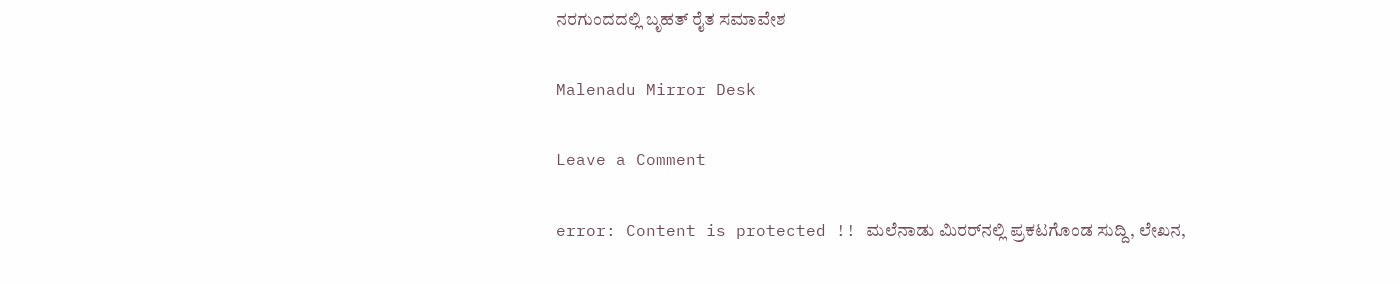ನರಗುಂದದಲ್ಲಿ ಬೃಹತ್ ರೈತ ಸಮಾವೇಶ

Malenadu Mirror Desk

Leave a Comment

error: Content is protected !! ಮಲೆನಾಡು ಮಿರರ್‌ನಲ್ಲಿ ಪ್ರಕಟಗೊಂಡ ಸುದ್ದಿ, ಲೇಖನ,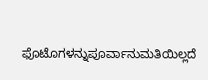ಫೊಟೊಗಳನ್ನುಪೂರ್ವಾನುಮತಿಯಿಲ್ಲದೆ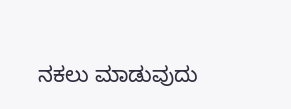ನಕಲು ಮಾಡುವುದು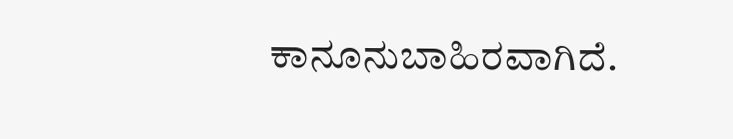ಕಾನೂನುಬಾಹಿರವಾಗಿದೆ.